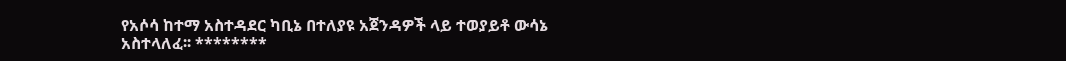የአሶሳ ከተማ አስተዳደር ካቢኔ በተለያዩ አጀንዳዎች ላይ ተወያይቶ ውሳኔ አስተላለፈ፡፡ ********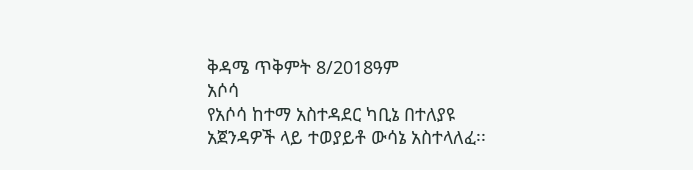ቅዳሜ ጥቅምት 8/2018ዓም
አሶሳ
የአሶሳ ከተማ አስተዳደር ካቢኔ በተለያዩ አጀንዳዎች ላይ ተወያይቶ ውሳኔ አስተላለፈ፡፡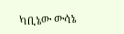ካቢኔው ውሳኔ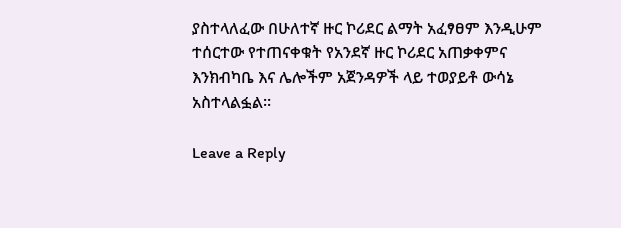ያስተላለፈው በሁለተኛ ዙር ኮሪደር ልማት አፈፃፀም እንዲሁም ተሰርተው የተጠናቀቁት የአንደኛ ዙር ኮሪደር አጠቃቀምና እንክብካቤ እና ሌሎችም አጀንዳዎች ላይ ተወያይቶ ውሳኔ አስተላልፏል፡፡

Leave a Reply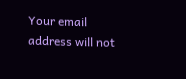Your email address will not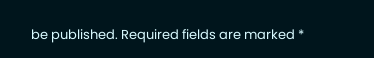be published. Required fields are marked *